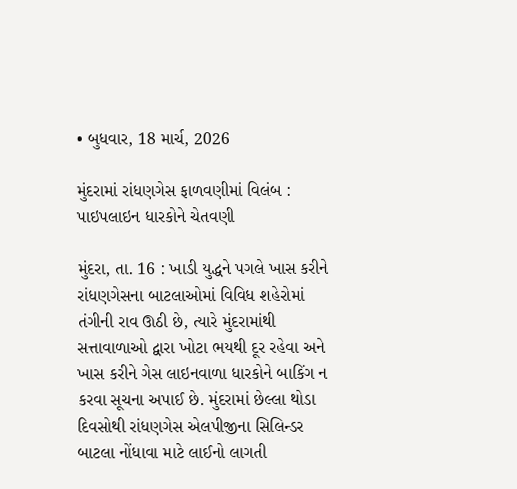• બુધવાર, 18 માર્ચ, 2026

મુંદરામાં રાંધણગેસ ફાળવણીમાં વિલંબ : પાઇપલાઇન ધારકોને ચેતવણી

મુંદરા, તા. 16 : ખાડી યુદ્ધને પગલે ખાસ કરીને રાંધણગેસના બાટલાઓમાં વિવિધ શહેરોમાં તંગીની રાવ ઊઠી છે, ત્યારે મુંદરામાંથી સત્તાવાળાઓ દ્વારા ખોટા ભયથી દૂર રહેવા અને ખાસ કરીને ગેસ લાઇનવાળા ધારકોને બાકિંગ ન કરવા સૂચના અપાઈ છે. મુંદરામાં છેલ્લા થોડા દિવસોથી રાંધણગેસ એલપીજીના સિલિન્ડર બાટલા નોંધાવા માટે લાઈનો લાગતી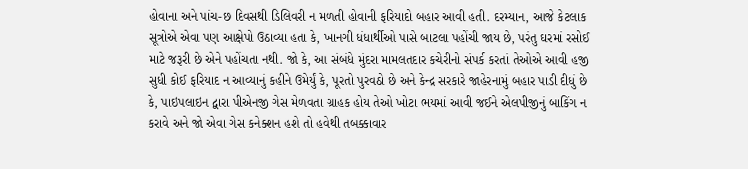હોવાના અને પાંચ-છ દિવસથી ડિલિવરી ન મળતી હોવાની ફરિયાદો બહાર આવી હતી. દરમ્યાન, આજે કેટલાક સૂત્રોએ એવા પણ આક્ષેપો ઉઠાવ્યા હતા કે, ખાનગી ધંધાર્થીઓ પાસે બાટલા પહોંચી જાય છે, પરંતુ ઘરમાં રસોઈ માટે જરૂરી છે એને પહોંચતા નથી. જો કે, આ સંબંધે મુંદરા મામલતદાર કચેરીનો સંપર્ક કરતાં તેઓએ આવી હજી સુધી કોઈ ફરિયાદ ન આવ્યાનું કહીને ઉમેર્યું કે, પૂરતો પુરવઠો છે અને કેન્દ્ર સરકારે જાહેરનામું બહાર પાડી દીધું છે કે, પાઇપલાઇન દ્વારા પીએનજી ગેસ મેળવતા ગ્રાહક હોય તેઓ ખોટા ભયમાં આવી જઈને એલપીજીનું બાકિંગ ન કરાવે અને જો એવા ગેસ કનેક્શન હશે તો હવેથી તબક્કાવાર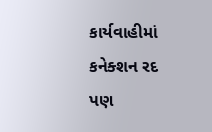કાર્યવાહીમાં કનેક્શન રદ પણ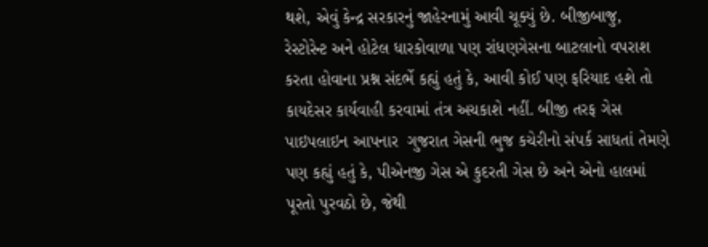થશે, એવું કેન્દ્ર સરકારનું જાહેરનામું આવી ચૂક્યું છે. બીજીબાજુ, રેસ્ટોરેન્ટ અને હોટેલ ધારકોવાળા પણ રાંધણગેસના બાટલાનો વપરાશ કરતા હોવાના પ્રશ્ન સંદર્ભે કહ્યું હતું કે, આવી કોઈ પણ ફરિયાદ હશે તો કાયદેસર કાર્યવાહી કરવામાં તંત્ર અચકાશે નહીં. બીજી તરફ ગેસ પાઇપલાઇન આપનાર  ગુજરાત ગેસની ભુજ કચેરીનો સંપર્ક સાધતાં તેમણે પણ કહ્યું હતું કે, પીએનજી ગેસ એ કુદરતી ગેસ છે અને એનો હાલમાં પૂરતો પુરવઠો છે, જેથી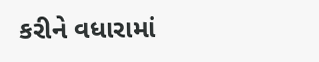કરીને વધારામાં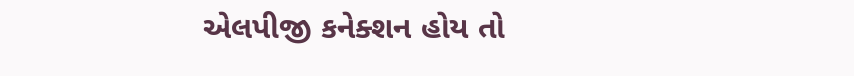એલપીજી કનેક્શન હોય તો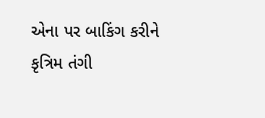એના પર બાકિંગ કરીને કૃત્રિમ તંગી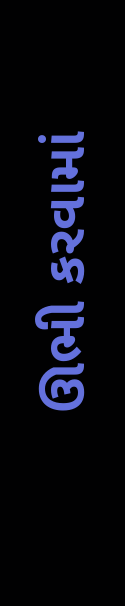ઊભી કરવામાં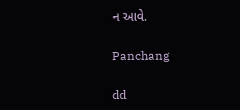ન આવે.

Panchang

dd